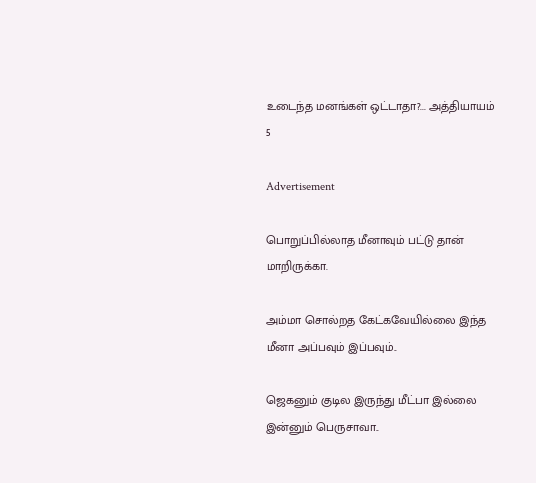உடைந்த மனங்கள் ஒட்டாதா?... அத்தியாயம் 5

Advertisement

பொறுப்பில்லாத மீனாவும் பட்டு தான் மாறிருக்கா.

அம்மா சொல்றத கேட்கவேயில்லை இந்த மீனா அப்பவும் இப்பவும்..

ஜெகனும் குடில இருந்து மீட்பா இல்லை இன்னும் பெருசாவா..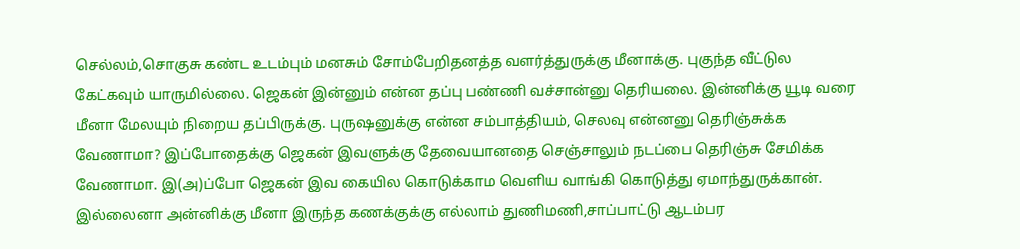செல்லம்,சொகுசு கண்ட உடம்பும் மனசும் சோம்பேறிதனத்த வளர்த்துருக்கு மீனாக்கு. புகுந்த வீட்டுல கேட்கவும் யாருமில்லை. ஜெகன் இன்னும் என்ன தப்பு பண்ணி வச்சான்னு தெரியலை. இன்னிக்கு யூடி வரை மீனா மேலயும் நிறைய தப்பிருக்கு. புருஷனுக்கு என்ன சம்பாத்தியம், செலவு என்னனு தெரிஞ்சுக்க வேணாமா? இப்போதைக்கு ஜெகன் இவளுக்கு தேவையானதை செஞ்சாலும் நடப்பை தெரிஞ்சு சேமிக்க வேணாமா. இ(அ)ப்போ ஜெகன் இவ கையில கொடுக்காம வெளிய வாங்கி கொடுத்து ஏமாந்துருக்கான். இல்லைனா அன்னிக்கு மீனா இருந்த கணக்குக்கு எல்லாம் துணிமணி,சாப்பாட்டு ஆடம்பர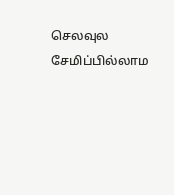செலவுல சேமிப்பில்லாம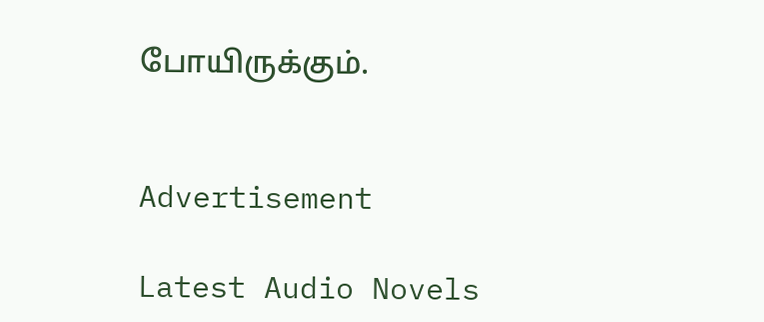போயிருக்கும்.


Advertisement

Latest Audio Novels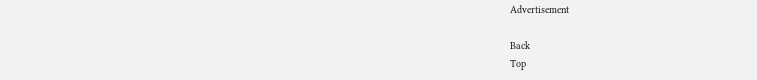Advertisement

Back
Top